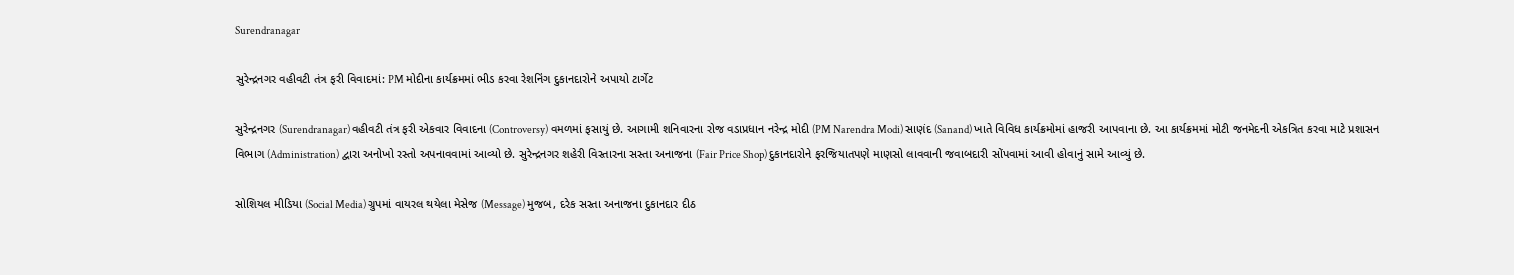Surendranagar

સુરેન્દ્રનગર વહીવટી તંત્ર ફરી વિવાદમાં: PM મોદીના કાર્યક્રમમાં ભીડ કરવા રેશનિંગ દુકાનદારોને અપાયો ટાર્ગેટ

સુરેન્દ્રનગર (Surendranagar) વહીવટી તંત્ર ફરી એકવાર વિવાદના (Controversy) વમળમાં ફસાયું છે. આગામી શનિવારના રોજ વડાપ્રધાન નરેન્દ્ર મોદી (PM Narendra Modi) સાણંદ (Sanand) ખાતે વિવિધ કાર્યક્રમોમાં હાજરી આપવાના છે. આ કાર્યક્રમમાં મોટી જનમેદની એકત્રિત કરવા માટે પ્રશાસન વિભાગ (Administration) દ્વારા અનોખો રસ્તો અપનાવવામાં આવ્યો છે. સુરેન્દ્રનગર શહેરી વિસ્તારના સસ્તા અનાજના (Fair Price Shop) દુકાનદારોને ફરજિયાતપણે માણસો લાવવાની જવાબદારી સોંપવામાં આવી હોવાનું સામે આવ્યું છે.

સોશિયલ મીડિયા (Social Media) ગ્રુપમાં વાયરલ થયેલા મેસેજ (Message) મુજબ, દરેક સસ્તા અનાજના દુકાનદાર દીઠ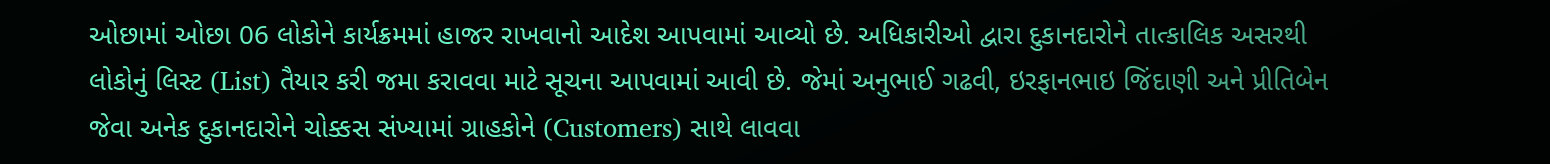ઓછામાં ઓછા 06 લોકોને કાર્યક્રમમાં હાજર રાખવાનો આદેશ આપવામાં આવ્યો છે. અધિકારીઓ દ્વારા દુકાનદારોને તાત્કાલિક અસરથી લોકોનું લિસ્ટ (List) તૈયાર કરી જમા કરાવવા માટે સૂચના આપવામાં આવી છે. જેમાં અનુભાઈ ગઢવી, ઇરફાનભાઇ જિંદાણી અને પ્રીતિબેન જેવા અનેક દુકાનદારોને ચોક્કસ સંખ્યામાં ગ્રાહકોને (Customers) સાથે લાવવા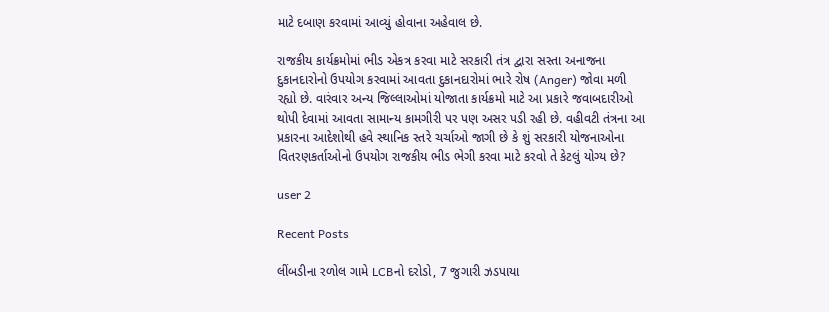માટે દબાણ કરવામાં આવ્યું હોવાના અહેવાલ છે.

રાજકીય કાર્યક્રમોમાં ભીડ એકત્ર કરવા માટે સરકારી તંત્ર દ્વારા સસ્તા અનાજના દુકાનદારોનો ઉપયોગ કરવામાં આવતા દુકાનદારોમાં ભારે રોષ (Anger) જોવા મળી રહ્યો છે. વારંવાર અન્ય જિલ્લાઓમાં યોજાતા કાર્યક્રમો માટે આ પ્રકારે જવાબદારીઓ થોપી દેવામાં આવતા સામાન્ય કામગીરી પર પણ અસર પડી રહી છે. વહીવટી તંત્રના આ પ્રકારના આદેશોથી હવે સ્થાનિક સ્તરે ચર્ચાઓ જાગી છે કે શું સરકારી યોજનાઓના વિતરણકર્તાઓનો ઉપયોગ રાજકીય ભીડ ભેગી કરવા માટે કરવો તે કેટલું યોગ્ય છે?

user 2

Recent Posts

લીંબડીના રળોલ ગામે LCBનો દરોડો, 7 જુગારી ઝડપાયા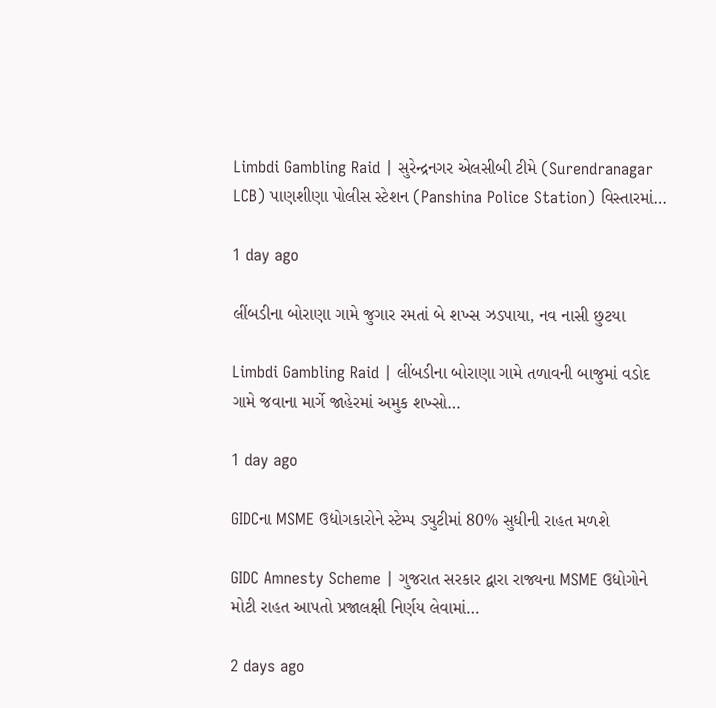Limbdi Gambling Raid | સુરેન્દ્રનગર એલસીબી ટીમે (Surendranagar LCB) પાણશીણા પોલીસ સ્ટેશન (Panshina Police Station) વિસ્તારમાં…

1 day ago

લીંબડીના બોરાણા ગામે જુગાર રમતાં બે શખ્સ ઝડપાયા, નવ નાસી છુટયા

Limbdi Gambling Raid | લીંબડીના બોરાણા ગામે તળાવની બાજુમાં વડોદ ગામે જવાના માર્ગે જાહેરમાં અમુક શખ્સો…

1 day ago

GIDCના MSME ઉદ્યોગકારોને સ્ટેમ્પ ડ્યુટીમાં 80% સુધીની રાહત મળશે

GIDC Amnesty Scheme | ગુજરાત સરકાર દ્વારા રાજ્યના MSME ઉદ્યોગોને મોટી રાહત આપતો પ્રજાલક્ષી નિર્ણય લેવામાં…

2 days ago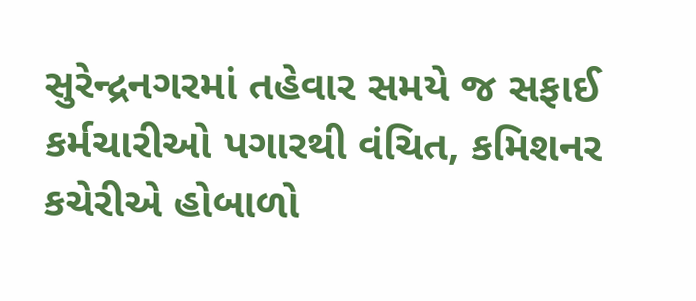સુરેન્દ્રનગરમાં તહેવાર સમયે જ સફાઈ કર્મચારીઓ પગારથી વંચિત, કમિશનર કચેરીએ હોબાળો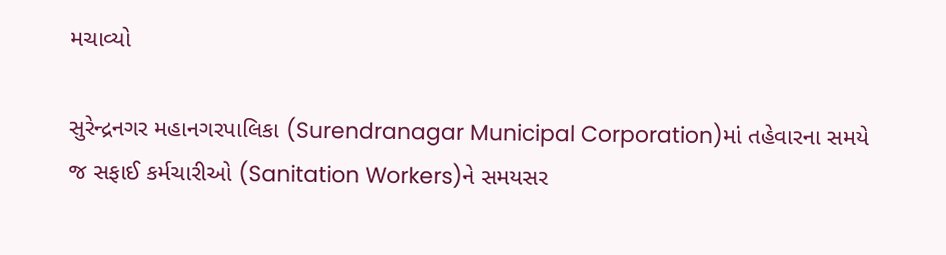મચાવ્યો

સુરેન્દ્રનગર મહાનગરપાલિકા (Surendranagar Municipal Corporation)માં તહેવારના સમયે જ સફાઈ કર્મચારીઓ (Sanitation Workers)ને સમયસર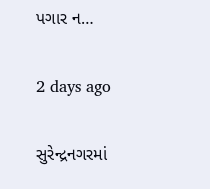પગાર ન…

2 days ago

સુરેન્દ્રનગરમાં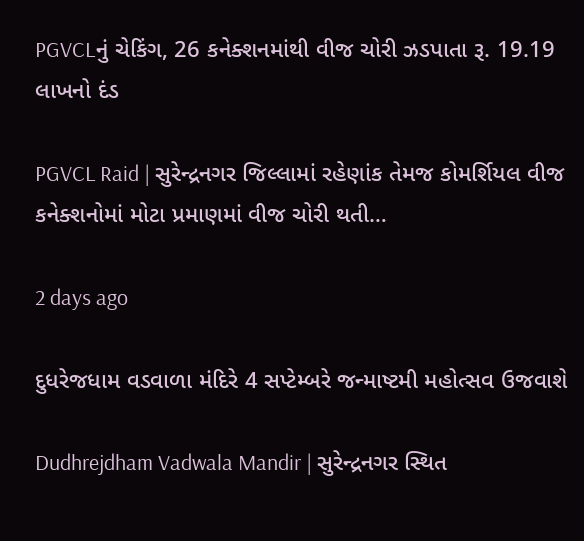PGVCLનું ચેકિંગ, 26 કનેક્શનમાંથી વીજ ચોરી ઝડપાતા રૂ. 19.19 લાખનો દંડ

PGVCL Raid | સુરેન્દ્રનગર જિલ્લામાં રહેણાંક તેમજ કોમર્શિયલ વીજ કનેક્શનોમાં મોટા પ્રમાણમાં વીજ ચોરી થતી…

2 days ago

દુધરેજધામ વડવાળા મંદિરે 4 સપ્ટેમ્બરે જન્માષ્ટમી મહોત્સવ ઉજવાશે

Dudhrejdham Vadwala Mandir | સુરેન્દ્રનગર સ્થિત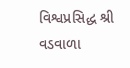વિશ્વપ્રસિદ્ધ શ્રી વડવાળા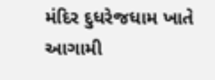મંદિર દુધરેજધામ ખાતે આગામી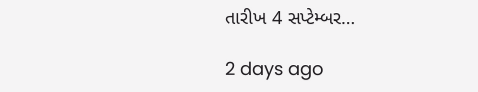તારીખ 4 સપ્ટેમ્બર…

2 days ago